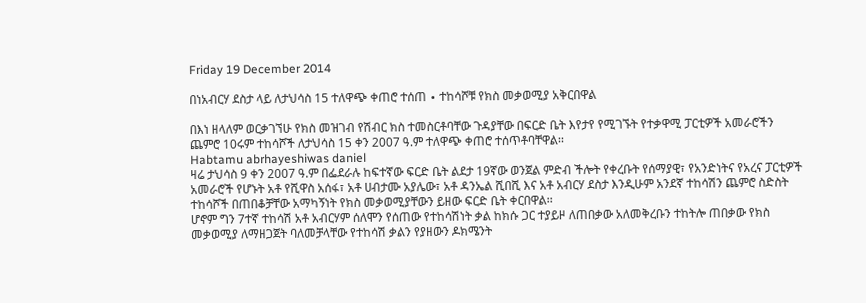Friday 19 December 2014

በነአብርሃ ደስታ ላይ ለታህሳስ 15 ተለዋጭ ቀጠሮ ተሰጠ ∙ ተከሳሾቹ የክስ መቃወሚያ አቅርበዋል

በእነ ዘላለም ወርቃገኘሁ የክስ መዝገብ የሽብር ክስ ተመስርቶባቸው ጉዳያቸው በፍርድ ቤት እየታየ የሚገኙት የተቃዋሚ ፓርቲዎች አመራሮችን ጨምሮ 10ሩም ተከሳሾች ለታህሳስ 15 ቀን 2007 ዓ.ም ተለዋጭ ቀጠሮ ተሰጥቶባቸዋል፡፡
Habtamu abrhayeshiwas daniel
ዛሬ ታህሳስ 9 ቀን 2007 ዓ.ም በፌደራሉ ከፍተኛው ፍርድ ቤት ልደታ 19ኛው ወንጀል ምድብ ችሎት የቀረቡት የሰማያዊ፣ የአንድነትና የአረና ፓርቲዎች አመራሮች የሆኑት አቶ የሺዋስ አሰፋ፣ አቶ ሀብታሙ አያሌው፣ አቶ ዳንኤል ሺበሺ እና አቶ አብርሃ ደስታ እንዲሁም አንደኛ ተከሳሽን ጨምሮ ስድስት ተከሳሾች በጠበቆቻቸው አማካኝነት የክስ መቃወሚያቸውን ይዘው ፍርድ ቤት ቀርበዋል፡፡
ሆኖም ግን 7ተኛ ተከሳሽ አቶ አብርሃም ሰለሞን የሰጠው የተከሳሽነት ቃል ከክሱ ጋር ተያይዞ ለጠበቃው አለመቅረቡን ተከትሎ ጠበቃው የክስ መቃወሚያ ለማዘጋጀት ባለመቻላቸው የተከሳሽ ቃልን የያዘውን ዶክሜንት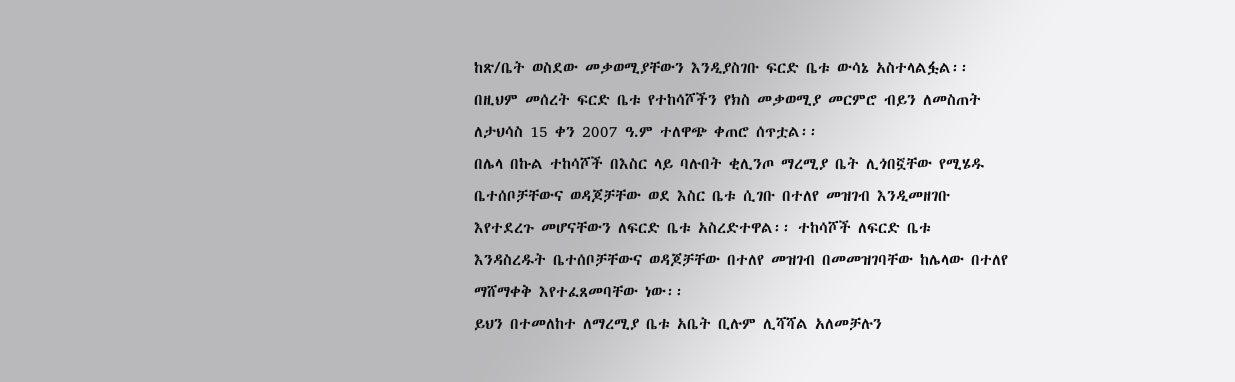ከጽ/ቤት ወስደው መቃወሚያቸውን እንዲያስገቡ ፍርድ ቤቱ ውሳኔ አስተላልፏል፡፡
በዚህም መሰረት ፍርድ ቤቱ የተከሳሾችን የክስ መቃወሚያ መርምሮ ብይን ለመስጠት ለታህሳስ 15 ቀን 2007 ዓ.ም ተለዋጭ ቀጠሮ ሰጥቷል፡፡
በሌላ በኩል ተከሳሾች በእስር ላይ ባሉበት ቂሊንጦ ማረሚያ ቤት ሊጎበኟቸው የሚሄዱ ቤተሰቦቻቸውና ወዳጆቻቸው ወደ እስር ቤቱ ሲገቡ በተለየ መዝገብ እንዲመዘገቡ እየተደረጉ መሆናቸውን ለፍርድ ቤቱ አስረድተዋል፡፡ ተከሳሾች ለፍርድ ቤቱ እንዳስረዱት ቤተሰቦቻቸውና ወዳጆቻቸው በተለየ መዝገብ በመመዝገባቸው ከሌላው በተለየ ማሸማቀቅ እየተፈጸመባቸው ነው፡፡
ይህን በተመለከተ ለማረሚያ ቤቱ አቤት ቢሉም ሊሻሻል አለመቻሉን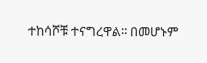ተከሳሾቹ ተናግረዋል፡፡ በመሆኑም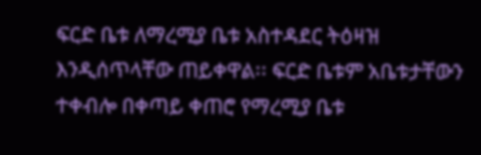ፍርድ ቤቱ ለማረሚያ ቤቱ አስተዳደር ትዕዛዝ እንዲሰጥላቸው ጠይቀዋል፡፡ ፍርድ ቤቱም አቤቱታቸውን ተቀብሎ በቀጣይ ቀጠሮ የማረሚያ ቤቱ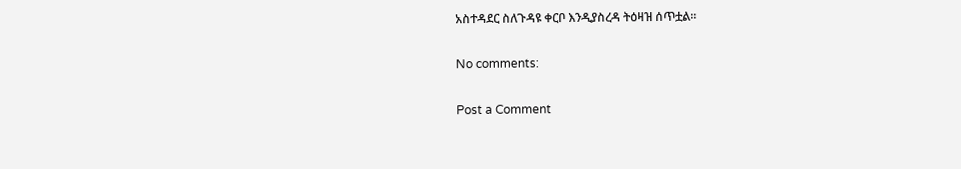አስተዳደር ስለጉዳዩ ቀርቦ እንዲያስረዳ ትዕዛዝ ሰጥቷል፡፡

No comments:

Post a Comment